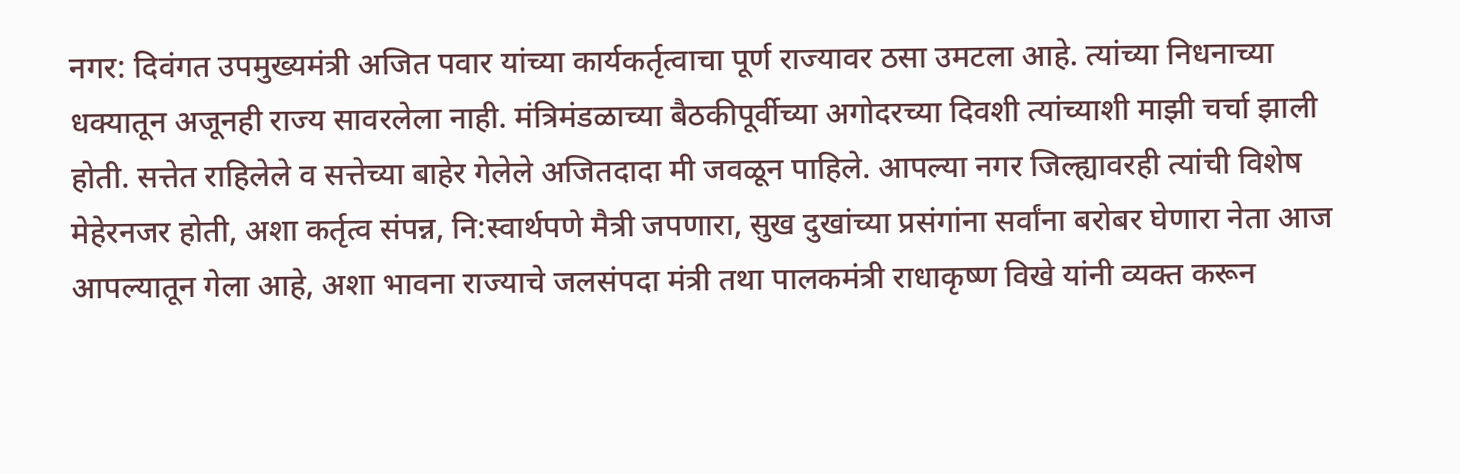नगर: दिवंगत उपमुख्यमंत्री अजित पवार यांच्या कार्यकर्तृत्वाचा पूर्ण राज्यावर ठसा उमटला आहे. त्यांच्या निधनाच्या धक्यातून अजूनही राज्य सावरलेला नाही. मंत्रिमंडळाच्या बैठकीपूर्वीच्या अगोदरच्या दिवशी त्यांच्याशी माझी चर्चा झाली होती. सत्तेत राहिलेले व सत्तेच्या बाहेर गेलेले अजितदादा मी जवळून पाहिले. आपल्या नगर जिल्ह्यावरही त्यांची विशेष मेहेरनजर होती, अशा कर्तृत्व संपन्न, नि:स्वार्थपणे मैत्री जपणारा, सुख दुखांच्या प्रसंगांना सर्वांना बरोबर घेणारा नेता आज आपल्यातून गेला आहे, अशा भावना राज्याचे जलसंपदा मंत्री तथा पालकमंत्री राधाकृष्ण विखे यांनी व्यक्त करून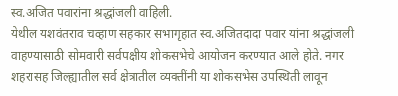स्व.अजित पवारांना श्रद्धांजली वाहिली.
येथील यशवंतराव चव्हाण सहकार सभागृहात स्व.अजितदादा पवार यांना श्रद्धांजली वाहण्यासाठी सोमवारी सर्वपक्षीय शोकसभेचे आयोजन करण्यात आले होते. नगर शहरासह जिल्ह्यातील सर्व क्षेत्रातील व्यक्तींनी या शोकसभेस उपस्थिती लावून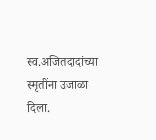स्व.अजितदादांच्या स्मृतींना उजाळा दिला.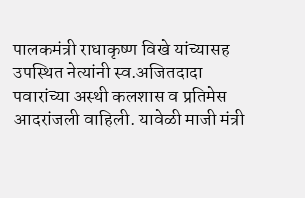पालकमंत्री राधाकृष्ण विखे यांच्यासह उपस्थित नेत्यांनी स्व.अजितदादा पवारांच्या अस्थी कलशास व प्रतिमेस आदरांजली वाहिली. यावेळी माजी मंत्री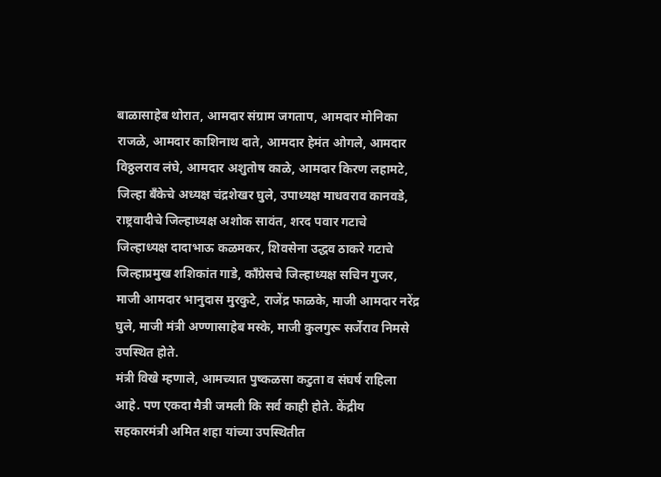बाळासाहेब थोरात, आमदार संग्राम जगताप, आमदार मोनिका राजळे, आमदार काशिनाथ दाते, आमदार हेमंत ओगले, आमदार विठ्ठलराव लंघे, आमदार अशुतोष काळे, आमदार किरण लहामटे, जिल्हा बँकेचे अध्यक्ष चंद्रशेखर घुले, उपाध्यक्ष माधवराव कानवडे, राष्ट्रवादीचे जिल्हाध्यक्ष अशोक सावंत, शरद पवार गटाचे जिल्हाध्यक्ष दादाभाऊ कळमकर, शिवसेना उद्धव ठाकरे गटाचे जिल्हाप्रमुख शशिकांत गाडे, काँग्रेसचे जिल्हाध्यक्ष सचिन गुजर, माजी आमदार भानुदास मुरकुटे, राजेंद्र फाळके, माजी आमदार नरेंद्र घुले, माजी मंत्री अण्णासाहेब मस्के, माजी कुलगुरू सर्जेराव निमसे उपस्थित होते.
मंत्री विखे म्हणाले, आमच्यात पुष्कळसा कटुता व संघर्ष राहिला आहे. पण एकदा मैत्री जमली कि सर्व काही होते. केंद्रीय सहकारमंत्री अमित शहा यांच्या उपस्थितीत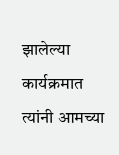झालेल्या कार्यक्रमात त्यांनी आमच्या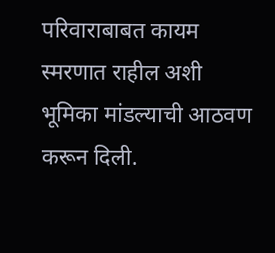परिवाराबाबत कायम स्मरणात राहील अशी भूमिका मांडल्याची आठवण करून दिली.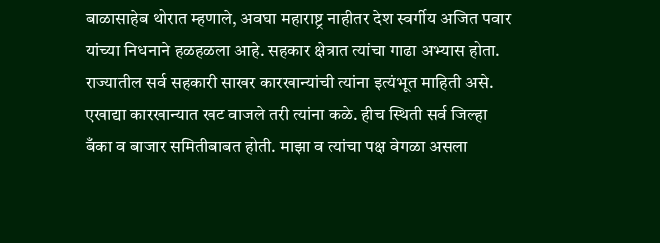बाळासाहेब थोरात म्हणाले, अवघा महाराष्ट्र नाहीतर देश स्वर्गीय अजित पवार यांच्या निधनाने हळहळला आहे. सहकार क्षेत्रात त्यांचा गाढा अभ्यास होता. राज्यातील सर्व सहकारी साखर कारखान्यांची त्यांना इत्यंभूत माहिती असे. एखाद्या कारखान्यात खट वाजले तरी त्यांना कळे. हीच स्थिती सर्व जिल्हा बँका व बाजार समितीबाबत होती. माझा व त्यांचा पक्ष वेगळा असला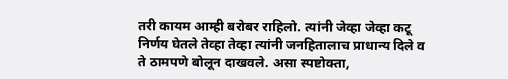तरी कायम आम्ही बरोबर राहिलो. त्यांनी जेव्हा जेव्हा कटू निर्णय घेतले तेव्हा तेव्हा त्यांनी जनहितालाच प्राधान्य दिले व ते ठामपणे बोलून दाखवले. असा स्पष्टोक्ता,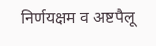निर्णयक्षम व अष्टपैलू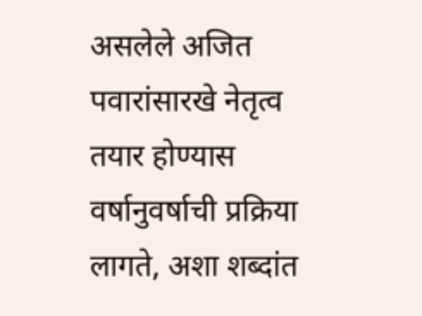असलेले अजित पवारांसारखे नेतृत्व तयार होण्यास वर्षानुवर्षाची प्रक्रिया लागते, अशा शब्दांत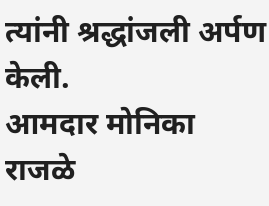त्यांनी श्रद्धांजली अर्पण केली.
आमदार मोनिका राजळे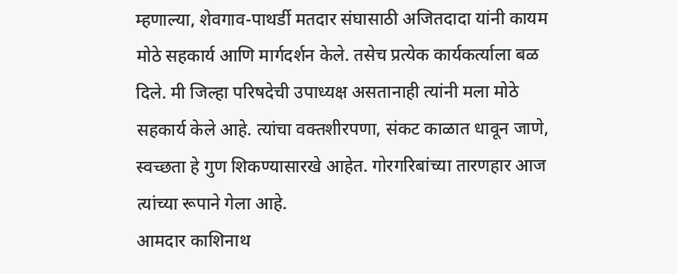म्हणाल्या, शेवगाव-पाथर्डी मतदार संघासाठी अजितदादा यांनी कायम मोठे सहकार्य आणि मार्गदर्शन केले. तसेच प्रत्येक कार्यकर्त्याला बळ दिले. मी जिल्हा परिषदेची उपाध्यक्ष असतानाही त्यांनी मला मोठे सहकार्य केले आहे. त्यांचा वक्तशीरपणा, संकट काळात धावून जाणे, स्वच्छता हे गुण शिकण्यासारखे आहेत. गोरगरिबांच्या तारणहार आज त्यांच्या रूपाने गेला आहे.
आमदार काशिनाथ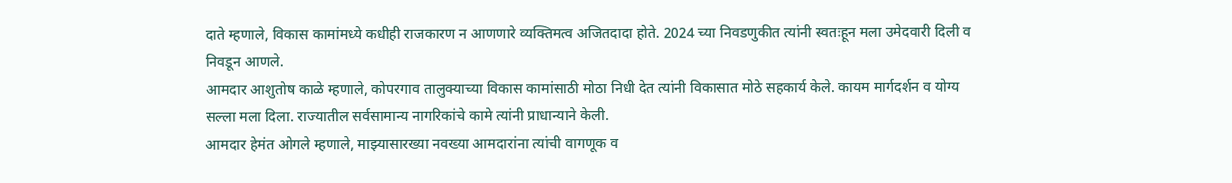दाते म्हणाले, विकास कामांमध्ये कधीही राजकारण न आणणारे व्यक्तिमत्व अजितदादा होते. 2024 च्या निवडणुकीत त्यांनी स्वतःहून मला उमेदवारी दिली व निवडून आणले.
आमदार आशुतोष काळे म्हणाले, कोपरगाव तालुक्याच्या विकास कामांसाठी मोठा निधी देत त्यांनी विकासात मोठे सहकार्य केले. कायम मार्गदर्शन व योग्य सल्ला मला दिला. राज्यातील सर्वसामान्य नागरिकांचे कामे त्यांनी प्राधान्याने केली.
आमदार हेमंत ओगले म्हणाले, माझ्यासारख्या नवख्या आमदारांना त्यांची वागणूक व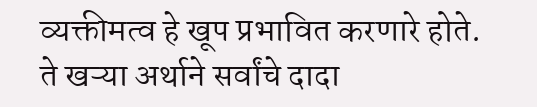व्यक्तीमत्व हे खूप प्रभावित करणारे होते. ते खऱ्या अर्थाने सर्वांचे दादा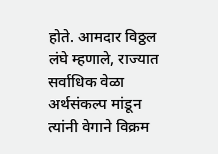होते. आमदार विठ्ठल लंघे म्हणाले, राज्यात सर्वाधिक वेळा अर्थसंकल्प मांडून त्यांनी वेगाने विक्रम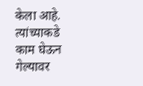केला आहे. त्यांच्याकडे काम घेऊन गेल्यावर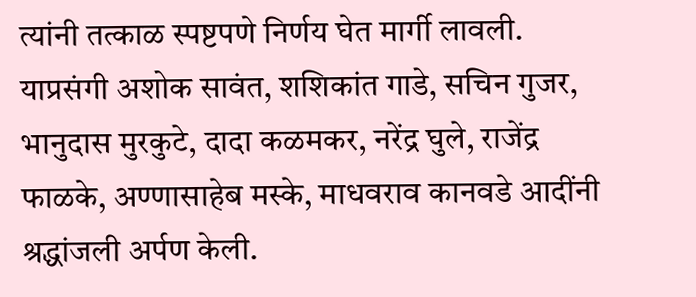त्यांनी तत्काळ स्पष्टपणे निर्णय घेत मार्गी लावली.
याप्रसंगी अशोक सावंत, शशिकांत गाडे, सचिन गुजर, भानुदास मुरकुटे, दादा कळमकर, नरेंद्र घुले, राजेंद्र फाळके, अण्णासाहेब मस्के, माधवराव कानवडे आदींनी श्रद्धांजली अर्पण केली.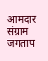आमदार संग्राम जगताप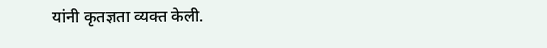यांनी कृतज्ञता व्यक्त केली.